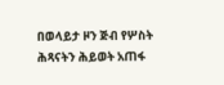በወላይታ ዞን ጅብ የሦስት ሕጻናትን ሕይወት አጠፋ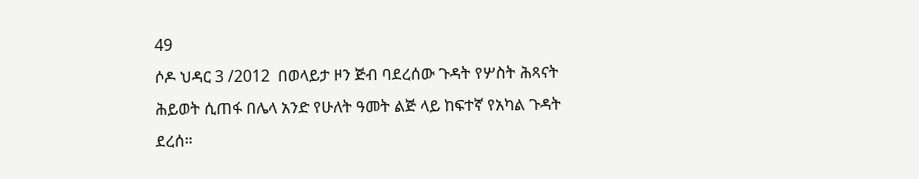49
ሶዶ ህዳር 3 /2012  በወላይታ ዞን ጅብ ባደረሰው ጉዳት የሦስት ሕጻናት ሕይወት ሲጠፋ በሌላ አንድ የሁለት ዓመት ልጅ ላይ ከፍተኛ የአካል ጉዳት ደረሰ።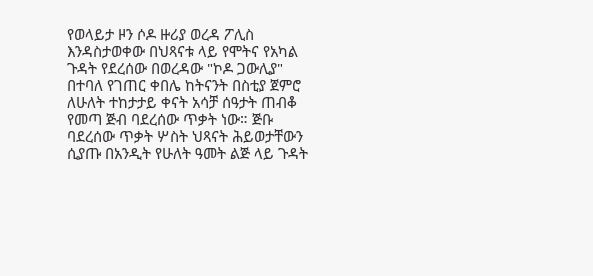የወላይታ ዞን ሶዶ ዙሪያ ወረዳ ፖሊስ እንዳስታወቀው በህጻናቱ ላይ የሞትና የአካል ጉዳት የደረሰው በወረዳው "ኮዶ ጋውሊያ" በተባለ የገጠር ቀበሌ ከትናንት በስቲያ ጀምሮ ለሁለት ተከታታይ ቀናት አሳቻ ሰዓታት ጠብቆ የመጣ ጅብ ባደረሰው ጥቃት ነው። ጅቡ ባደረሰው ጥቃት ሦስት ህጻናት ሕይወታቸውን ሲያጡ በአንዲት የሁለት ዓመት ልጅ ላይ ጉዳት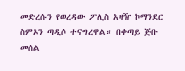መድረሱን የወረዳው ፖሊስ አዛዥ ኮማንደር ስምኦን ጣዲሶ ተናግረዋል። በቀጣይ ጅቡ መሰል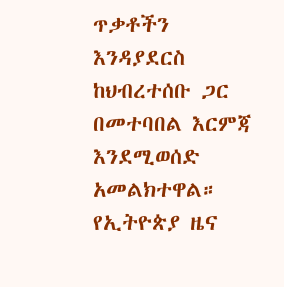ጥቃቶችን እንዳያደርስ ከህብረተሰቡ ጋር በመተባበል እርምጃ እንደሚወሰድ አመልክተዋል።
የኢትዮጵያ ዜና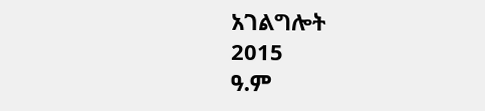አገልግሎት
2015
ዓ.ም